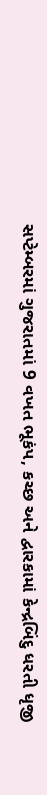સપ્ટેમ્બરમાં ગુજરાતમાં 9 વખત ભૂકંપ, કચ્છ અને દ્વારકામાં કેન્દ્રબિંદુ ધરતી ધૃજી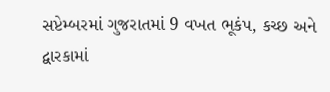સપ્ટેમ્બરમાં ગુજરાતમાં 9 વખત ભૂકંપ, કચ્છ અને દ્વારકામાં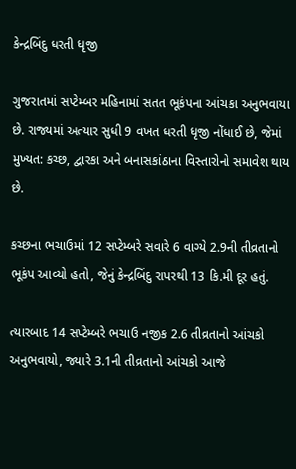કેન્દ્રબિંદુ ધરતી ધૃજી

ગુજરાતમાં સપ્ટેમ્બર મહિનામાં સતત ભૂકંપના આંચકા અનુભવાયા છે. રાજ્યમાં અત્યાર સુધી 9 વખત ધરતી ધૃજી નોંધાઈ છે, જેમાં મુખ્યત: કચ્છ, દ્વારકા અને બનાસકાંઠાના વિસ્તારોનો સમાવેશ થાય છે.

કચ્છના ભચાઉમાં 12 સપ્ટેમ્બરે સવારે 6 વાગ્યે 2.9ની તીવ્રતાનો ભૂકંપ આવ્યો હતો, જેનું કેન્દ્રબિંદુ રાપરથી 13 કિ.મી દૂર હતું.

ત્યારબાદ 14 સપ્ટેમ્બરે ભચાઉ નજીક 2.6 તીવ્રતાનો આંચકો અનુભવાયો, જ્યારે 3.1ની તીવ્રતાનો આંચકો આજે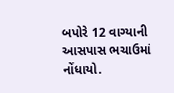બપોરે 12 વાગ્યાની આસપાસ ભચાઉમાં નોંધાયો.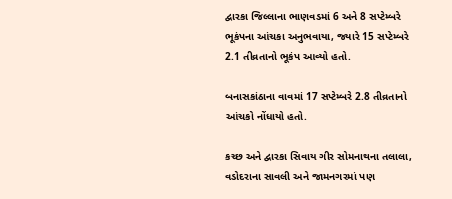દ્વારકા જિલ્લાના ભાણવડમાં 6 અને 8 સપ્ટેમ્બરે ભૂકંપના આંચકા અનુભવાયા, જ્યારે 15 સપ્ટેમ્બરે 2.1 તીવ્રતાનો ભૂકંપ આવ્યો હતો.

બનાસકાંઠાના વાવમાં 17 સપ્ટેમ્બરે 2.8 તીવ્રતાનો આંચકો નોંધાયો હતો.

કચ્છ અને દ્વારકા સિવાય ગીર સોમનાથના તલાલા, વડોદરાના સાવલી અને જામનગરમાં પણ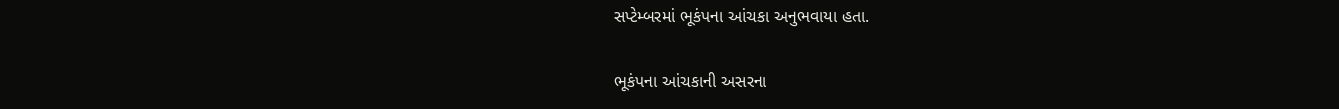સપ્ટેમ્બરમાં ભૂકંપના આંચકા અનુભવાયા હતા.

ભૂકંપના આંચકાની અસરના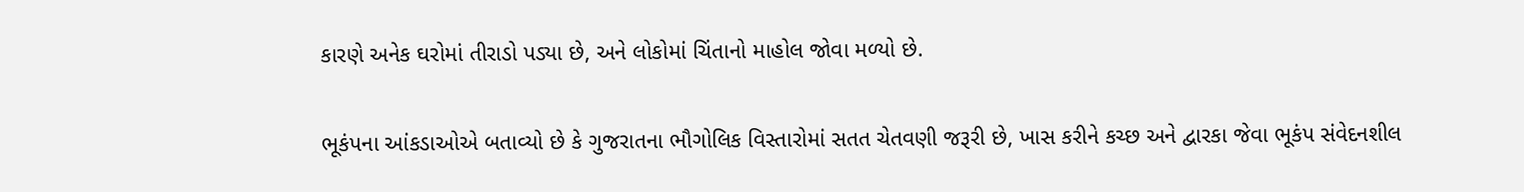કારણે અનેક ઘરોમાં તીરાડો પડ્યા છે, અને લોકોમાં ચિંતાનો માહોલ જોવા મળ્યો છે.

ભૂકંપના આંકડાઓએ બતાવ્યો છે કે ગુજરાતના ભૌગોલિક વિસ્તારોમાં સતત ચેતવણી જરૂરી છે, ખાસ કરીને કચ્છ અને દ્વારકા જેવા ભૂકંપ સંવેદનશીલ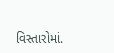વિસ્તારોમાં.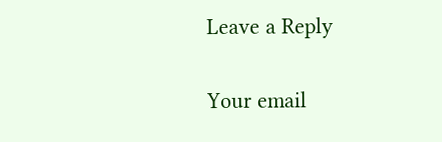Leave a Reply

Your email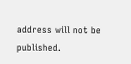address will not be published.